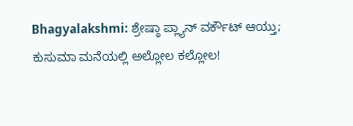Bhagyalakshmi: ಶ್ರೇಷ್ಠಾ ಪ್ಲ್ಯಾನ್ ವರ್ಕೌಟ್ ಆಯ್ತು; ಕುಸುಮಾ‌ ಮನೆಯಲ್ಲಿ ಅಲ್ಲೋಲ ಕಲ್ಲೋಲ!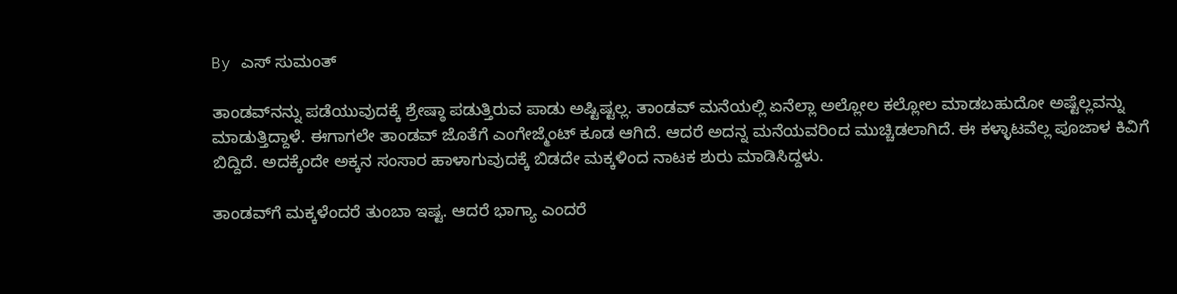By ಎಸ್ ಸುಮಂತ್

ತಾಂಡವ್‌ನನ್ನು ಪಡೆಯುವುದಕ್ಕೆ ಶ್ರೇಷ್ಠಾ ಪಡುತ್ತಿರುವ ಪಾಡು ಅಷ್ಟಿಷ್ಟಲ್ಲ. ತಾಂಡವ್ ಮನೆಯಲ್ಲಿ ಏನೆಲ್ಲಾ ಅಲ್ಲೋಲ ಕಲ್ಲೋಲ ಮಾಡಬಹುದೋ ಅಷ್ಟೆಲ್ಲವನ್ನು ಮಾಡುತ್ತಿದ್ದಾಳೆ. ಈಗಾಗಲೇ ತಾಂಡವ್ ಜೊತೆಗೆ ಎಂಗೇಜ್ಮೆಂಟ್ ಕೂಡ ಆಗಿದೆ. ಆದರೆ ಅದನ್ನ ಮನೆಯವರಿಂದ ಮುಚ್ಚಿಡಲಾಗಿದೆ. ಈ ಕಳ್ಳಾಟವೆಲ್ಲ ಪೂಜಾಳ ಕಿವಿಗೆ ಬಿದ್ದಿದೆ. ಅದಕ್ಕೆಂದೇ ಅಕ್ಕನ ಸಂಸಾರ ಹಾಳಾಗುವುದಕ್ಕೆ ಬಿಡದೇ ಮಕ್ಕಳಿಂದ ನಾಟಕ ಶುರು ಮಾಡಿಸಿದ್ದಳು.

ತಾಂಡವ್‌ಗೆ ಮಕ್ಕಳೆಂದರೆ ತುಂಬಾ ಇಷ್ಟ. ಆದರೆ ಭಾಗ್ಯಾ ಎಂದರೆ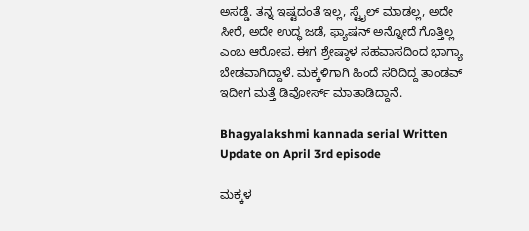ಅಸಡ್ಡೆ. ತನ್ನ ಇಷ್ಟದಂತೆ ಇಲ್ಲ, ಸ್ಟೈಲ್‌ ಮಾಡಲ್ಲ, ಅದೇ ಸೀರೆ, ಅದೇ ಉದ್ಧ ಜಡೆ, ಫ್ಯಾಷನ್ ಅನ್ನೋದೆ ಗೊತ್ತಿಲ್ಲ ಎಂಬ ಆರೋಪ. ಈಗ ಶ್ರೇಷ್ಠಾಳ ಸಹವಾಸದಿಂದ ಭಾಗ್ಯಾ ಬೇಡವಾಗಿದ್ದಾಳೆ. ಮಕ್ಕಳಿಗಾಗಿ ಹಿಂದೆ ಸರಿದಿದ್ದ ತಾಂಡವ್ ಇದೀಗ ಮತ್ತೆ ಡಿವೋರ್ಸ್ ಮಾತಾಡಿದ್ದಾನೆ.

Bhagyalakshmi kannada serial Written Update on April 3rd episode

ಮಕ್ಕಳ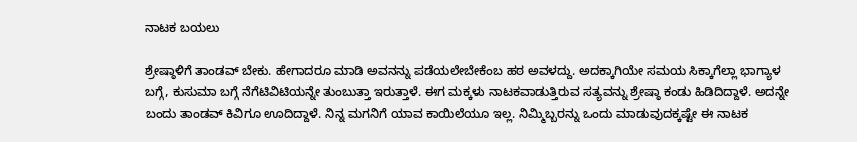ನಾಟಕ ಬಯಲು

ಶ್ರೇಷ್ಠಾಳಿಗೆ ತಾಂಡವ್ ಬೇಕು. ಹೇಗಾದರೂ ಮಾಡಿ ಅವನನ್ನು ಪಡೆಯಲೇಬೇಕೆಂಬ ಹಠ ಅವಳದ್ದು. ಅದಕ್ಕಾಗಿಯೇ ಸಮಯ ಸಿಕ್ಕಾಗೆಲ್ಲಾ ಭಾಗ್ಯಾಳ ಬಗ್ಗೆ, ಕುಸುಮಾ ಬಗ್ಗೆ ನೆಗೆಟಿವಿಟಿಯನ್ನೇ ತುಂಬುತ್ತಾ ಇರುತ್ತಾಳೆ. ಈಗ ಮಕ್ಕಳು ನಾಟಕವಾಡುತ್ತಿರುವ ಸತ್ಯವನ್ನು ಶ್ರೇಷ್ಠಾ ಕಂಡು ಹಿಡಿದಿದ್ದಾಳೆ. ಅದನ್ನೇ ಬಂದು ತಾಂಡವ್ ಕಿವಿಗೂ ಊದಿದ್ದಾಳೆ. ನಿನ್ನ ಮಗನಿಗೆ ಯಾವ ಕಾಯಿಲೆಯೂ ಇಲ್ಲ‌. ನಿಮ್ಮಿಬ್ಬರನ್ನು ಒಂದು ಮಾಡುವುದಕ್ಕಷ್ಟೇ ಈ ನಾಟಕ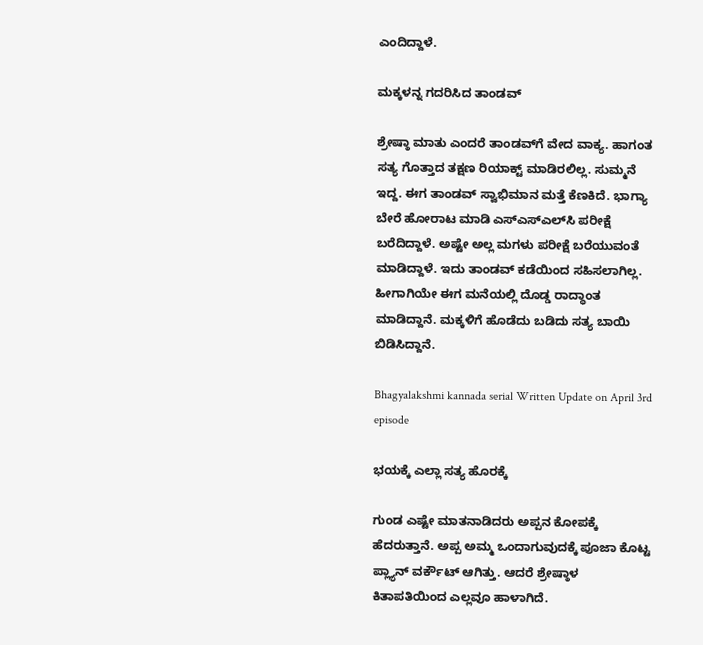ಎಂದಿದ್ದಾಳೆ.

ಮಕ್ಕಳನ್ನ ಗದರಿಸಿದ ತಾಂಡವ್

ಶ್ರೇಷ್ಠಾ ಮಾತು ಎಂದರೆ ತಾಂಡವ್‌ಗೆ ವೇದ ವಾಕ್ಯ. ಹಾಗಂತ ಸತ್ಯ ಗೊತ್ತಾದ ತಕ್ಷಣ ರಿಯಾಕ್ಟ್ ಮಾಡಿರಲಿಲ್ಲ. ಸುಮ್ಮನೆ ಇದ್ದ. ಈಗ ತಾಂಡವ್ ಸ್ವಾಭಿಮಾನ ಮತ್ತೆ ಕೆಣಕಿದೆ. ಭಾಗ್ಯಾ ಬೇರೆ ಹೋರಾಟ ಮಾಡಿ ಎಸ್ಎಸ್ಎಲ್‌ಸಿ ಪರೀಕ್ಷೆ ಬರೆದಿದ್ದಾಳೆ. ಅಷ್ಟೇ ಅಲ್ಲ ಮಗಳು ಪರೀಕ್ಷೆ ಬರೆಯುವಂತೆ ಮಾಡಿದ್ದಾಳೆ. ಇದು ತಾಂಡವ್ ಕಡೆಯಿಂದ ಸಹಿಸಲಾಗಿಲ್ಲ. ಹೀಗಾಗಿಯೇ ಈಗ ಮನೆಯಲ್ಲಿ ದೊಡ್ಡ ರಾದ್ಧಾಂತ ಮಾಡಿದ್ದಾನೆ. ಮಕ್ಕಳಿಗೆ ಹೊಡೆದು ಬಡಿದು ಸತ್ಯ ಬಾಯಿ ಬಿಡಿಸಿದ್ದಾನೆ.

Bhagyalakshmi kannada serial Written Update on April 3rd episode

ಭಯಕ್ಕೆ ಎಲ್ಲಾ ಸತ್ಯ ಹೊರಕ್ಕೆ

ಗುಂಡ ಎಷ್ಟೇ ಮಾತನಾಡಿದರು ಅಪ್ಪನ ಕೋಪಕ್ಕೆ ಹೆದರುತ್ತಾನೆ. ಅಪ್ಪ ಅಮ್ಮ ಒಂದಾಗುವುದಕ್ಕೆ ಪೂಜಾ ಕೊಟ್ಟ ಪ್ಲ್ಯಾನ್ ವರ್ಕೌಟ್ ಆಗಿತ್ತು. ಆದರೆ ಶ್ರೇಷ್ಠಾಳ ಕಿತಾಪತಿಯಿಂದ ಎಲ್ಲವೂ ಹಾಳಾಗಿದೆ.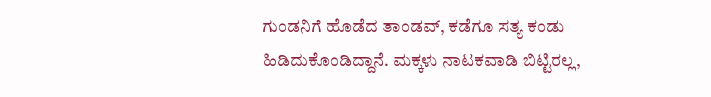ಗುಂಡನಿಗೆ ಹೊಡೆದ ತಾಂಡವ್, ಕಡೆಗೂ ಸತ್ಯ ಕಂಡು ಹಿಡಿದುಕೊಂಡಿದ್ದಾನೆ. ಮಕ್ಕಳು ನಾಟಕವಾಡಿ ಬಿಟ್ಟಿರಲ್ಲ,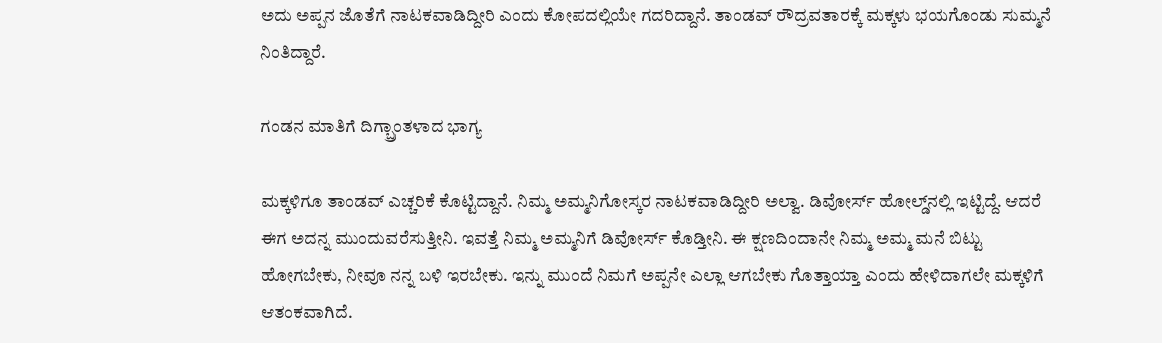ಅದು ಅಪ್ಪನ ಜೊತೆಗೆ ನಾಟಕವಾಡಿದ್ದೀರಿ ಎಂದು ಕೋಪದಲ್ಲಿಯೇ ಗದರಿದ್ದಾನೆ. ತಾಂಡವ್ ರೌದ್ರವತಾರಕ್ಕೆ ಮಕ್ಕಳು ಭಯಗೊಂಡು ಸುಮ್ಮನೆ ನಿಂತಿದ್ದಾರೆ.

ಗಂಡನ ಮಾತಿಗೆ ದಿಗ್ಬ್ರಾಂತಳಾದ ಭಾಗ್ಯ

ಮಕ್ಕಳಿಗೂ ತಾಂಡವ್ ಎಚ್ಚರಿಕೆ ಕೊಟ್ಟಿದ್ದಾನೆ. ನಿಮ್ಮ ಅಮ್ಮನಿಗೋಸ್ಕರ ನಾಟಕವಾಡಿದ್ದೀರಿ ಅಲ್ವಾ. ಡಿವೋರ್ಸ್ ಹೋಲ್ಡ್‌ನಲ್ಲಿ ಇಟ್ಟಿದ್ದೆ. ಆದರೆ ಈಗ ಅದನ್ನ ಮುಂದುವರೆಸುತ್ತೀನಿ. ಇವತ್ತೆ ನಿಮ್ಮ ಅಮ್ಮನಿಗೆ ಡಿವೋರ್ಸ್ ಕೊಡ್ತೀನಿ. ಈ ಕ್ಷಣದಿಂದಾನೇ ನಿಮ್ಮ ಅಮ್ಮ ಮನೆ ಬಿಟ್ಟು ಹೋಗಬೇಕು, ನೀವೂ ನನ್ನ ಬಳಿ ಇರಬೇಕು. ಇನ್ನು ಮುಂದೆ ನಿಮಗೆ ಅಪ್ಪನೇ ಎಲ್ಲಾ ಆಗಬೇಕು ಗೊತ್ತಾಯ್ತಾ ಎಂದು ಹೇಳಿದಾಗಲೇ ಮಕ್ಕಳಿಗೆ ಆತಂಕವಾಗಿದೆ.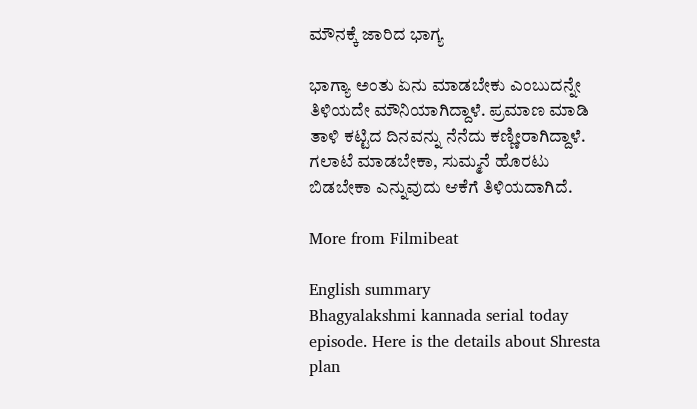ಮೌನಕ್ಕೆ ಜಾರಿದ ಭಾಗ್ಯ

ಭಾಗ್ಯಾ ಅಂತು ಏನು ಮಾಡಬೇಕು ಎಂಬುದನ್ನೇ ತಿಳಿಯದೇ ಮೌನಿಯಾಗಿದ್ದಾಳೆ. ಪ್ರಮಾಣ ಮಾಡಿ ತಾಳಿ ಕಟ್ಟಿದ ದಿನವನ್ನು ನೆನೆದು ಕಣ್ಣೀರಾಗಿದ್ದಾಳೆ. ಗಲಾಟೆ ಮಾಡಬೇಕಾ, ಸುಮ್ಮನೆ ಹೊರಟು ಬಿಡಬೇಕಾ ಎನ್ನುವುದು ಆಕೆಗೆ ತಿಳಿಯದಾಗಿದೆ.

More from Filmibeat

English summary
Bhagyalakshmi kannada serial today episode. Here is the details about Shresta plan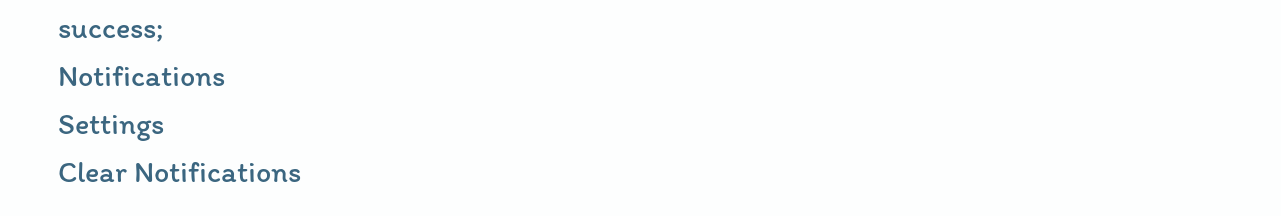success;
Notifications
Settings
Clear Notifications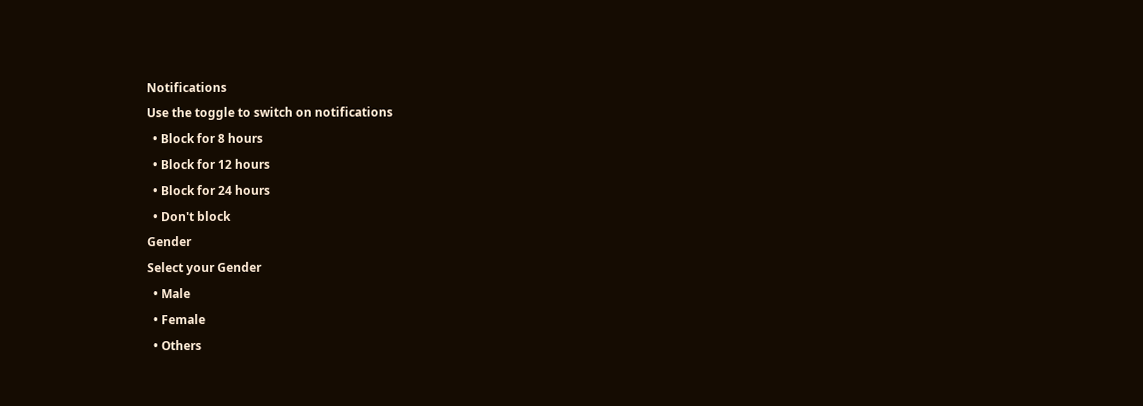Notifications
Use the toggle to switch on notifications
  • Block for 8 hours
  • Block for 12 hours
  • Block for 24 hours
  • Don't block
Gender
Select your Gender
  • Male
  • Female
  • Others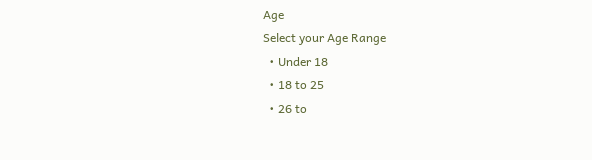Age
Select your Age Range
  • Under 18
  • 18 to 25
  • 26 to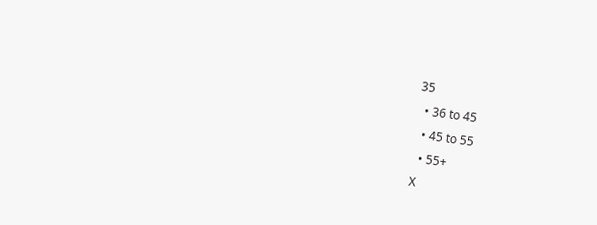35
  • 36 to 45
  • 45 to 55
  • 55+
X